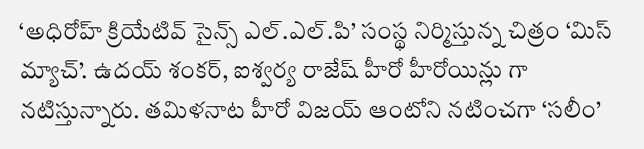‘అధిరోహ్ క్రియేటివ్ సైన్స్ ఎల్.ఎల్.పి’ సంస్థ నిర్మిస్తున్న చిత్రం ‘మిస్ మ్యాచ్’. ఉదయ్ శంకర్, ఐశ్వర్య రాజేష్ హీరో హీరోయిన్లు గా నటిస్తున్నారు. తమిళనాట హీరో విజయ్ ఆంటోని నటించగా ‘సలీం’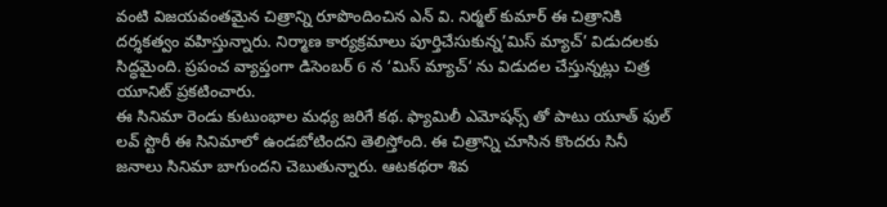వంటి విజయవంతమైన చిత్రాన్ని రూపొందించిన ఎన్ వి. నిర్మల్ కుమార్ ఈ చిత్రానికి దర్శకత్వం వహిస్తున్నారు. నిర్మాణ కార్యక్రమాలు పూర్తిచేసుకున్న’మిస్ మ్యాచ్’ విడుదలకు సిద్ధమైంది. ప్రపంచ వ్యాప్తంగా డిసెంబర్ 6 న ‘మిస్ మ్యాచ్‘ ను విడుదల చేస్తున్నట్లు చిత్ర యూనిట్ ప్రకటించారు.
ఈ సినిమా రెండు కుటుంభాల మధ్య జరిగే కథ. ఫ్యామిలీ ఎమోషన్స్ తో పాటు యూత్ ఫుల్ లవ్ స్టొరీ ఈ సినిమాలో ఉండబోటిందని తెలిస్తోంది. ఈ చిత్రాన్ని చూసిన కొందరు సినీ జనాలు సినిమా బాగుందని చెబుతున్నారు. ఆటకథరా శివ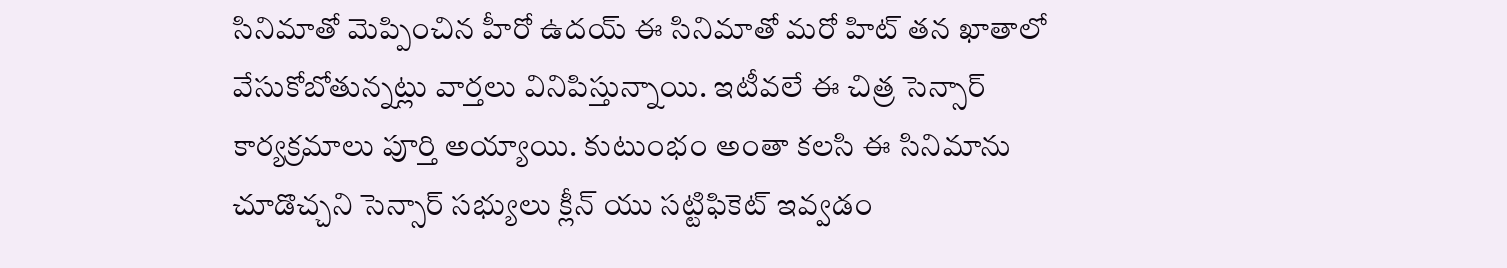సినిమాతో మెప్పించిన హీరో ఉదయ్ ఈ సినిమాతో మరో హిట్ తన ఖాతాలో వేసుకోబోతున్నట్లు వార్తలు వినిపిస్తున్నాయి. ఇటీవలే ఈ చిత్ర సెన్సార్ కార్యక్రమాలు పూర్తి అయ్యాయి. కుటుంభం అంతా కలసి ఈ సినిమాను చూడొచ్చని సెన్సార్ సభ్యులు క్లీన్ యు సట్టిఫికెట్ ఇవ్వడం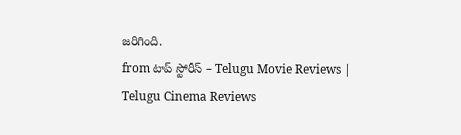జరిగింది.
from టాప్ స్టోరీస్ – Telugu Movie Reviews | Telugu Cinema Reviews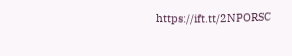https://ift.tt/2NPORSC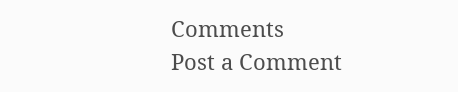Comments
Post a Comment